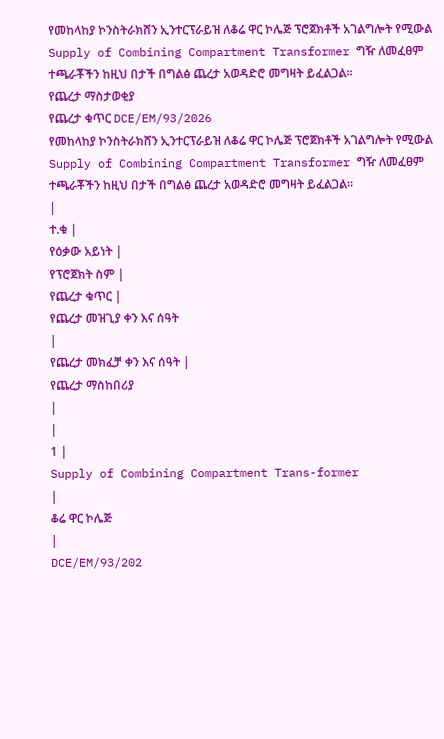የመከላከያ ኮንስትራክሸን ኢንተርፕራይዝ ለቆሬ ዋር ኮሌጅ ፕሮጀክቶች አገልግሎት የሚውል Supply of Combining Compartment Transformer ግዥ ለመፈፀም ተጫራቾችን ከዚህ በታች በግልፅ ጨረታ አወዳድሮ መግዛት ይፈልጋል፡፡
የጨረታ ማስታወቂያ
የጨረታ ቁጥር DCE/EM/93/2026
የመከላከያ ኮንስትራክሸን ኢንተርፕራይዝ ለቆሬ ዋር ኮሌጅ ፕሮጀክቶች አገልግሎት የሚውል Supply of Combining Compartment Transformer ግዥ ለመፈፀም ተጫራቾችን ከዚህ በታች በግልፅ ጨረታ አወዳድሮ መግዛት ይፈልጋል፡፡
|
ተ.ቁ |
የዕቃው አይነት |
የፕሮጀክት ስም |
የጨረታ ቁጥር |
የጨረታ መዝጊያ ቀን እና ሰዓት
|
የጨረታ መክፈቻ ቀን እና ሰዓት |
የጨረታ ማስከበሪያ
|
|
1 |
Supply of Combining Compartment Trans-former
|
ቆሬ ዋር ኮሌጅ
|
DCE/EM/93/202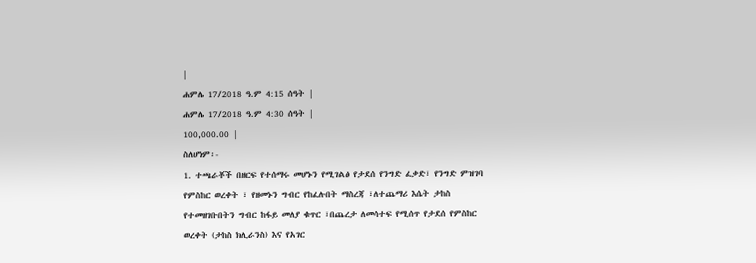|
ሐምሌ 17/2018 ዓ.ም 4:15 ሰዓት |
ሐምሌ 17/2018 ዓ.ም 4:30 ሰዓት |
100,000.00 |
ስለሆነም፡-
1. ተጫራቾች በዘርፍ የተሰማሩ መሆኑን የሚገልፅ የታደሰ የንግድ ፈቃድ፣ የንግድ ምዝገባ የምስከር ወረቀት ፣ የዘመኑን ግብር የከፈሉበት ማስረጃ ፣ለተጨማሪ እሴት ታከስ የተመዘገቡበትን ግብር ከፋይ መለያ ቁጥር ፣በጨረታ ለመሳተፍ የሚሰጥ የታደሰ የምስከር ወረቀት (ታከስ ክሊራንስ) እና የአገር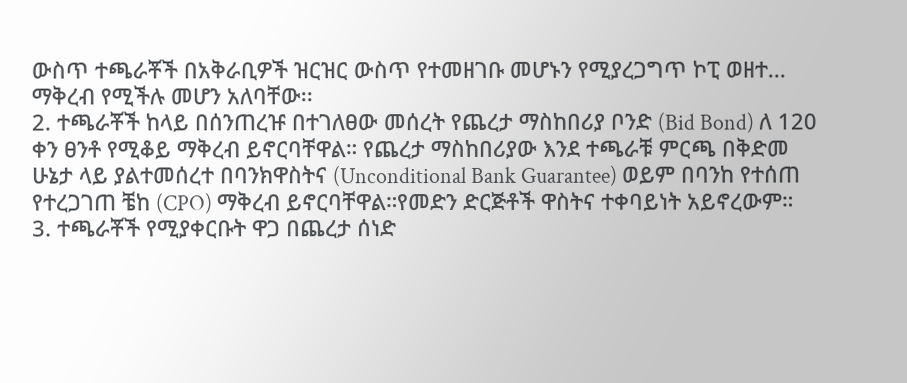ውስጥ ተጫራቾች በአቅራቢዎች ዝርዝር ውስጥ የተመዘገቡ መሆኑን የሚያረጋግጥ ኮፒ ወዘተ... ማቅረብ የሚችሉ መሆን አለባቸው፡፡
2. ተጫራቾች ከላይ በሰንጠረዡ በተገለፀው መሰረት የጨረታ ማስከበሪያ ቦንድ (Bid Bond) ለ 120 ቀን ፀንቶ የሚቆይ ማቅረብ ይኖርባቸዋል። የጨረታ ማስከበሪያው እንደ ተጫራቹ ምርጫ በቅድመ ሁኔታ ላይ ያልተመሰረተ በባንክዋስትና (Unconditional Bank Guarantee) ወይም በባንከ የተሰጠ የተረጋገጠ ቼከ (CPO) ማቅረብ ይኖርባቸዋል።የመድን ድርጅቶች ዋስትና ተቀባይነት አይኖረውም።
3. ተጫራቾች የሚያቀርቡት ዋጋ በጨረታ ሰነድ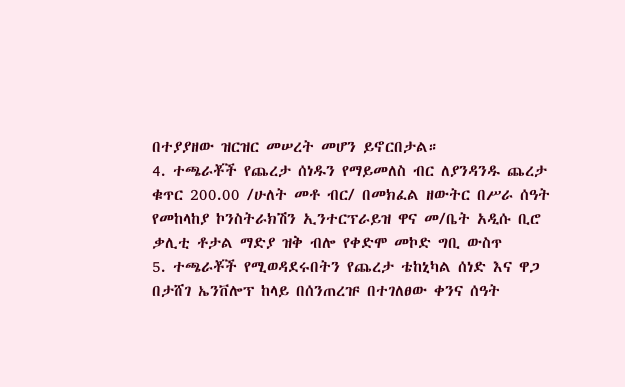በተያያዘው ዝርዝር መሠረት መሆን ይኖርበታል።
4. ተጫራቾች የጨረታ ሰነዱን የማይመለስ ብር ለያንዳንዱ ጨረታ ቁጥር 200.00 /ሁለት መቶ ብር/ በመክፈል ዘውትር በሥራ ሰዓት የመከላከያ ኮንስትራክሽን ኢንተርፕራይዝ ዋና መ/ቤት አዲሱ ቢሮ ቃሊቲ ቶታል ማድያ ዝቅ ብሎ የቀድሞ መኮድ ግቢ ውስጥ
5. ተጫራቾች የሚወዳደሩበትን የጨረታ ቴከኒካል ሰነድ እና ዋጋ በታሸገ ኤንቨሎፕ ከላይ በሰንጠረዡ በተገለፀው ቀንና ሰዓት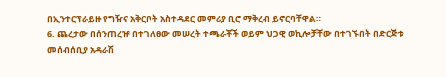በኢንተርፕራይዙ የግዥና አቅርቦት አስተዳደር መምሪያ ቢሮ ማቅረብ ይኖርባቸዋል።
6. ጨረታው በሰንጠረዡ በተገለፀው መሠረት ተጫራቾች ወይም ህጋዊ ወኪሎቻቸው በተገኙበት በድርጅቱ መሰብሰቢያ አዳራሽ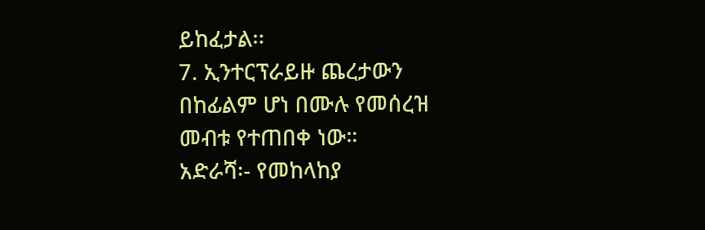ይከፈታል፡፡
7. ኢንተርፕራይዙ ጨረታውን በከፊልም ሆነ በሙሉ የመሰረዝ መብቱ የተጠበቀ ነው።
አድራሻ፡- የመከላከያ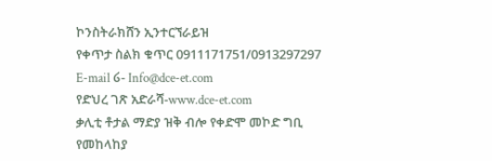ኮንስትራክሸን ኢንተርኘራይዝ
የቀጥታ ስልክ ቁጥር 0911171751/0913297297
E-mail ໒- Info@dce-et.com
የድህረ ገጽ አድራሻ-www.dce-et.com
ቃሊቲ ቶታል ማድያ ዝቅ ብሎ የቀድሞ መኮድ ግቢ
የመከላከያ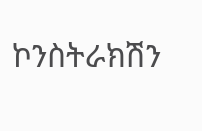ኮንስትራክሽን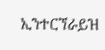ኢንተርኘራይዝ